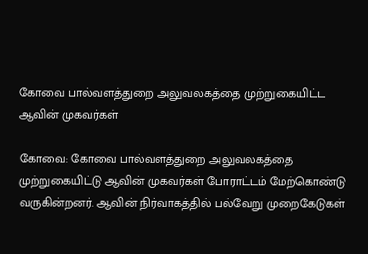கோவை பால்வளத்துறை அலுவலகத்தை முற்றுகையிட்ட ஆவின் முகவர்கள்

கோவை: கோவை பால்வளத்துறை அலுவலகத்தை முற்றுகையிட்டு ஆவின் முகவர்கள் போராட்டம் மேற்கொண்டு வருகின்றனர். ஆவின் நிர்வாகத்தில் பல்வேறு முறைகேடுகள்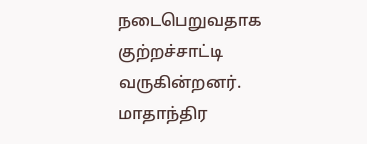நடைபெறுவதாக குற்றச்சாட்டி வருகின்றனர். மாதாந்திர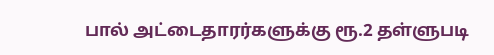பால் அட்டைதாரர்களுக்கு ரூ.2 தள்ளுபடி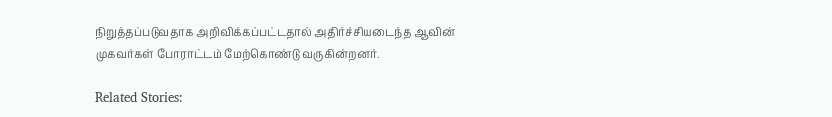நிறுத்தப்படுவதாக அறிவிக்கப்பட்டதால் அதிர்ச்சியடைந்த ஆவின் முகவர்கள் போராட்டம் மேற்கொண்டு வருகின்றனர்.

Related Stories: